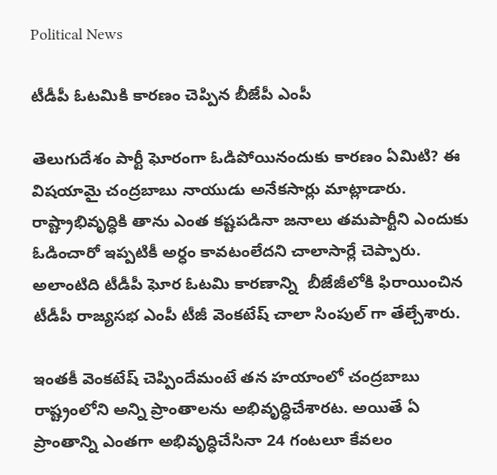Political News

టీడీపీ ఓటమికి కారణం చెప్పిన బీజేపీ ఎంపీ

తెలుగుదేశం పార్టీ ఘోరంగా ఓడిపోయినందుకు కారణం ఏమిటి? ఈ విషయామై చంద్రబాబు నాయుడు అనేకసార్లు మాట్లాడారు. రాష్ట్రాభివృద్ధికి తాను ఎంత కష్టపడినా జనాలు తమపార్టీని ఎందుకు ఓడించారో ఇప్పటికీ అర్ధం కావటంలేదని చాలాసార్లే చెప్పారు. అలాంటిది టీడీపీ ఘోర ఓటమి కారణాన్ని  బీజేజీలోకి ఫిరాయించిన టీడీపీ రాజ్యసభ ఎంపీ టీజీ వెంకటేష్ చాలా సింపుల్ గా తేల్చేశారు.

ఇంతకీ వెంకటేష్ చెప్పిందేమంటే తన హయాంలో చంద్రబాబు రాష్ట్రంలోని అన్ని ప్రాంతాలను అభివృద్ధిచేశారట. అయితే ఏ ప్రాంతాన్ని ఎంతగా అభివృద్ధిచేసినా 24 గంటలూ కేవలం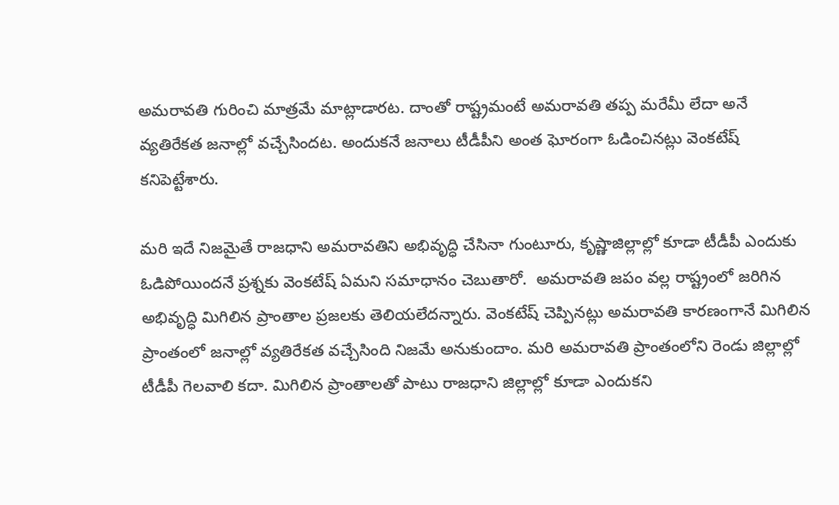అమరావతి గురించి మాత్రమే మాట్లాడారట. దాంతో రాష్ట్రమంటే అమరావతి తప్ప మరేమీ లేదా అనే వ్యతిరేకత జనాల్లో వచ్చేసిందట. అందుకనే జనాలు టీడీపీని అంత ఘోరంగా ఓడించినట్లు వెంకటేష్ కనిపెట్టేశారు.

మరి ఇదే నిజమైతే రాజధాని అమరావతిని అభివృద్ధి చేసినా గుంటూరు, కృష్ణాజిల్లాల్లో కూడా టీడీపీ ఎందుకు ఓడిపోయిందనే ప్రశ్నకు వెంకటేష్ ఏమని సమాధానం చెబుతారో.  అమరావతి జపం వల్ల రాష్ట్రంలో జరిగిన అభివృద్ధి మిగిలిన ప్రాంతాల ప్రజలకు తెలియలేదన్నారు. వెంకటేష్ చెప్పినట్లు అమరావతి కారణంగానే మిగిలిన ప్రాంతంలో జనాల్లో వ్యతిరేకత వచ్చేసింది నిజమే అనుకుందాం. మరి అమరావతి ప్రాంతంలోని రెండు జిల్లాల్లో టీడీపీ గెలవాలి కదా. మిగిలిన ప్రాంతాలతో పాటు రాజధాని జిల్లాల్లో కూడా ఎందుకని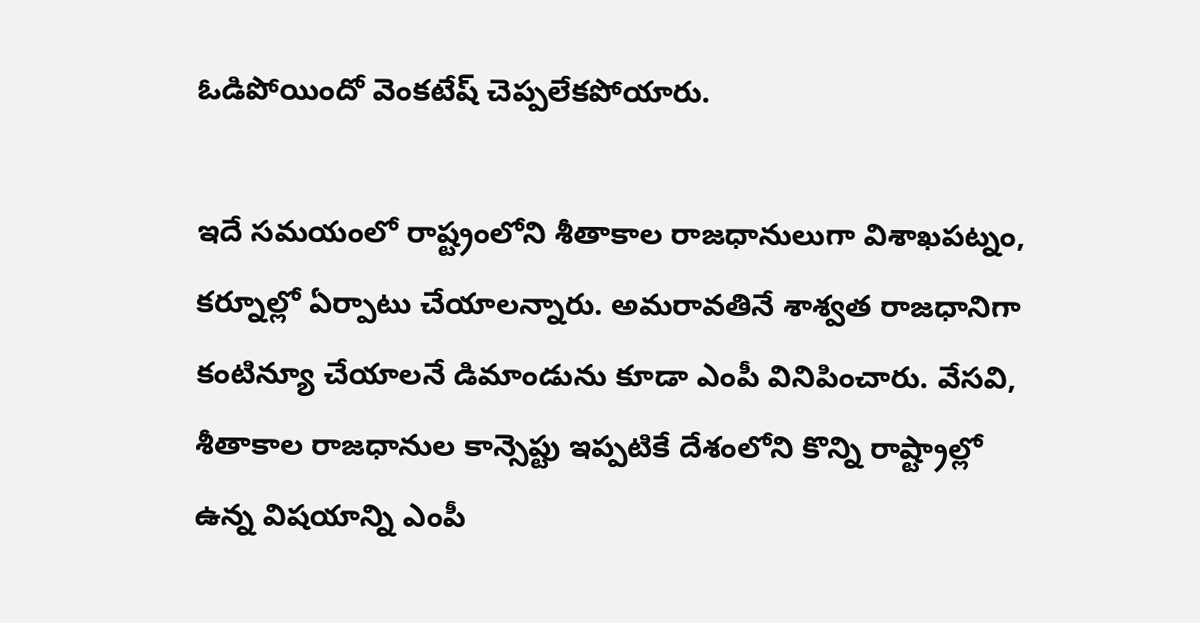ఓడిపోయిందో వెంకటేష్ చెప్పలేకపోయారు.

ఇదే సమయంలో రాష్ట్రంలోని శీతాకాల రాజధానులుగా విశాఖపట్నం, కర్నూల్లో ఏర్పాటు చేయాలన్నారు. అమరావతినే శాశ్వత రాజధానిగా కంటిన్యూ చేయాలనే డిమాండును కూడా ఎంపీ వినిపించారు. వేసవి, శీతాకాల రాజధానుల కాన్సెప్టు ఇప్పటికే దేశంలోని కొన్ని రాష్ట్రాల్లో ఉన్న విషయాన్ని ఎంపీ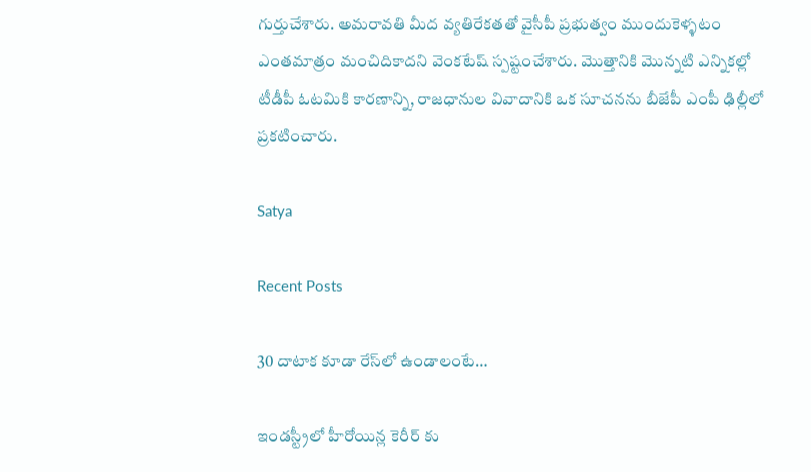గుర్తుచేశారు. అమరావతి మీద వ్యతిరేకతతో వైసీపీ ప్రభుత్వం ముందుకెళ్ళటం ఎంతమాత్రం మంచిదికాదని వెంకటేష్ స్పష్టంచేశారు. మొత్తానికి మొన్నటి ఎన్నికల్లో టీడీపీ ఓటమికి కారణాన్ని, రాజధానుల వివాదానికి ఒక సూచనను బీజేపీ ఎంపీ ఢిల్లీలో ప్రకటించారు.

Satya

Recent Posts

30 దాటాక కూడా రేస్‌లో ఉండాలంటే…

ఇండస్ట్రీలో హీరోయిన్ల కెరీర్ కు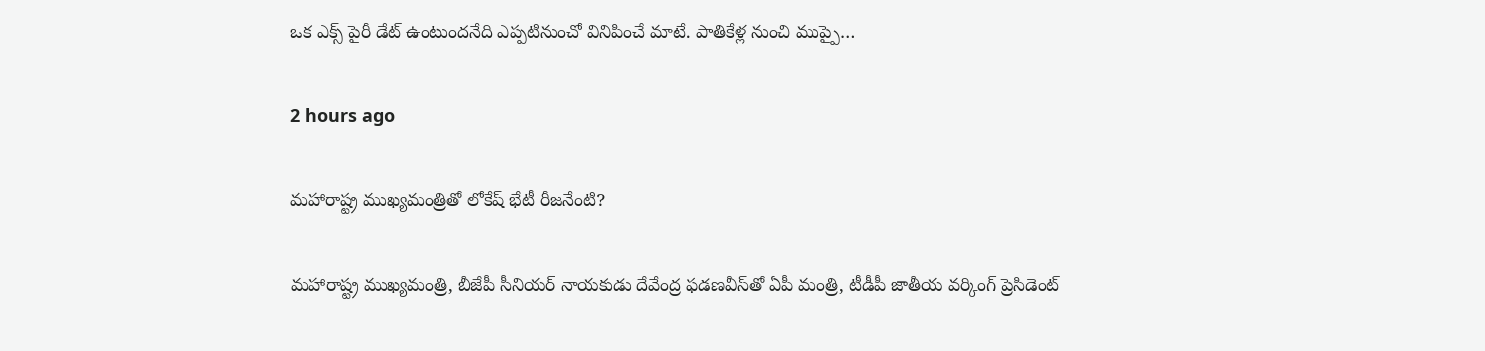ఒక ఎక్స్ పైరీ డేట్ ఉంటుందనేది ఎప్పటినుంచో వినిపించే మాటే. పాతికేళ్ల నుంచి ముప్పై…

2 hours ago

మ‌హారాష్ట్ర ముఖ్య‌మంత్రితో లోకేష్ భేటీ రీజ‌నేంటి?

మ‌హారాష్ట్ర ముఖ్య‌మంత్రి, బీజేపీ సీనియ‌ర్ నాయ‌కుడు దేవేంద్ర ఫ‌డ‌ణవీస్‌తో ఏపీ మంత్రి, టీడీపీ జాతీయ వ‌ర్కింగ్ ప్రెసిడెంట్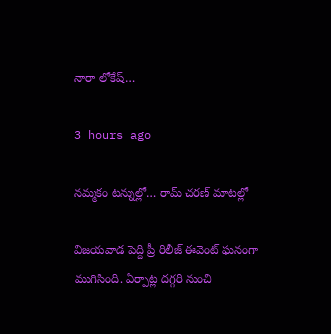నారా లోకేష్…

3 hours ago

నమ్మకం టన్నుల్లో… రామ్ చరణ్ మాటల్లో

విజయవాడ పెద్ది ప్రీ రిలీజ్ ఈవెంట్ ఘనంగా ముగిసింది. ఏర్పాట్ల దగ్గరి నుంచి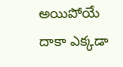అయిపోయే దాకా ఎక్కడా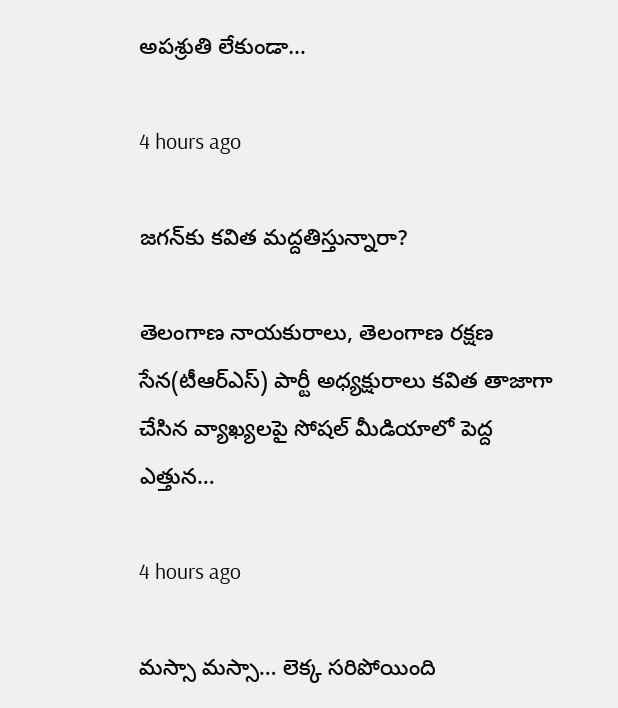అపశ్రుతి లేకుండా…

4 hours ago

జ‌గ‌న్‌కు క‌విత మ‌ద్ద‌తిస్తున్నారా?

తెలంగాణ నాయ‌కురాలు, తెలంగాణ ర‌క్ష‌ణ సేన‌(టీఆర్ఎస్‌) పార్టీ అధ్య‌క్షురాలు క‌విత తాజాగా చేసిన వ్యాఖ్య‌ల‌పై సోష‌ల్ మీడియాలో పెద్ద ఎత్తున…

4 hours ago

మస్సా మస్సా… లెక్క సరిపోయింది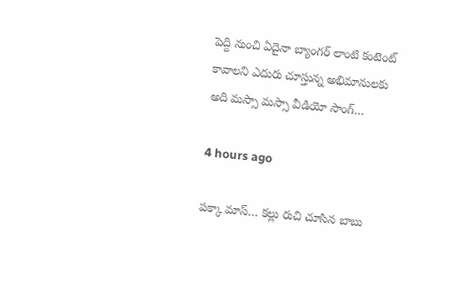పెద్ది నుంచి ఏదైనా బ్యాంగర్ లాంటి కంటెంట్ కావాలని ఎదురు చూస్తున్న అభిమానులకు అది మస్సా మస్సా వీడియో సాంగ్…

4 hours ago

ప‌క్కా మాస్… క‌ల్లు రుచి చూసిన బాబు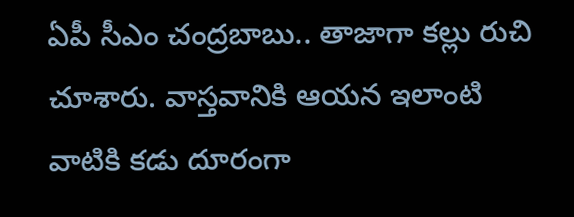ఏపీ సీఎం చంద్ర‌బాబు.. తాజాగా క‌ల్లు రుచి చూశారు. వాస్త‌వానికి ఆయ‌న ఇలాంటి వాటికి క‌డు దూరంగా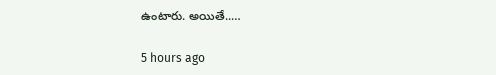ఉంటారు. అయితే..…

5 hours ago